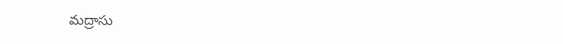మద్రాసు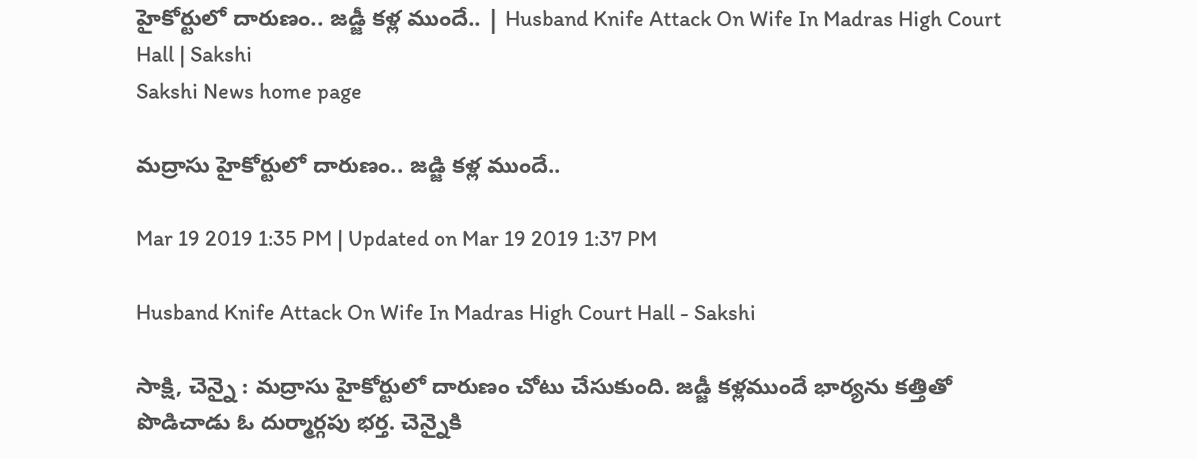హైకోర్టులో దారుణం.. జడ్జీ కళ్ల ముందే.. | Husband Knife Attack On Wife In Madras High Court Hall | Sakshi
Sakshi News home page

మద్రాసు హైకోర్టులో దారుణం.. జడ్జి కళ్ల ముందే..

Mar 19 2019 1:35 PM | Updated on Mar 19 2019 1:37 PM

Husband Knife Attack On Wife In Madras High Court Hall - Sakshi

సాక్షి, చెన్నై : మద్రాసు హైకోర్టులో దారుణం చోటు చేసుకుంది. జడ్జీ కళ్లముందే భార్యను కత్తితో పొడిచాడు ఓ దుర్మార్గపు భర్త. చెన్నైకి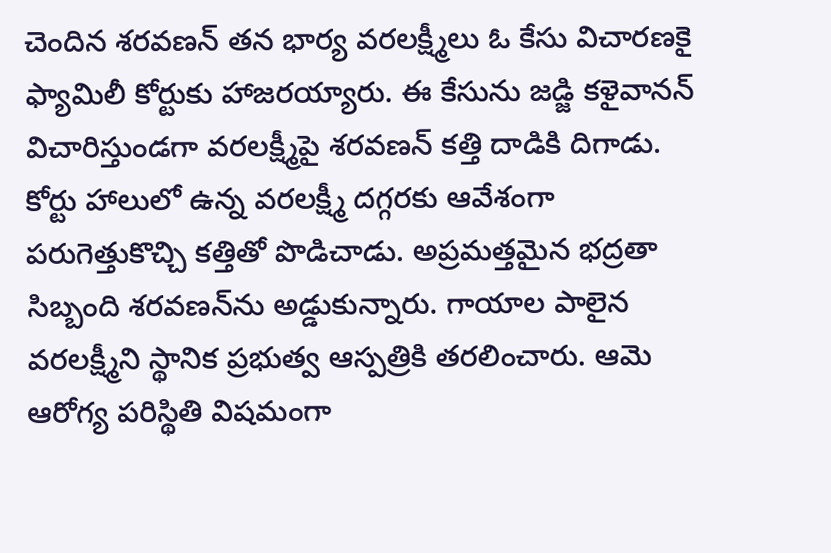చెందిన శరవణన్‌ తన భార్య వరలక్ష్మీలు ఓ కేసు విచారణకై ఫ్యామిలీ కోర్టుకు హాజరయ్యారు. ఈ కేసును జడ్జి కళైవానన్‌ విచారిస్తుండగా వరలక్ష్మీపై శరవణన్‌ కత్తి దాడికి దిగాడు. కోర్టు హాలులో ఉన్న వరలక్ష్మీ దగ్గరకు ఆవేశంగా పరుగెత్తుకొచ్చి కత్తితో పొడిచాడు. అప్రమత్తమైన భద్రతా సిబ్బంది శరవణన్‌ను అడ్డుకున్నారు. గాయాల పాలైన వరలక్ష్మీని స్థానిక ప్రభుత్వ ఆస్పత్రికి తరలించారు. ఆమె ఆరోగ్య పరిస్థితి విషమంగా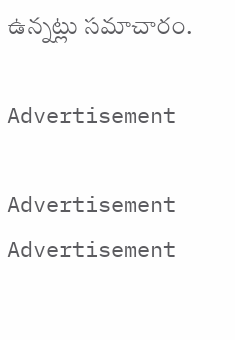ఉన్నట్లు సమాచారం.

Advertisement

Advertisement
Advertisement